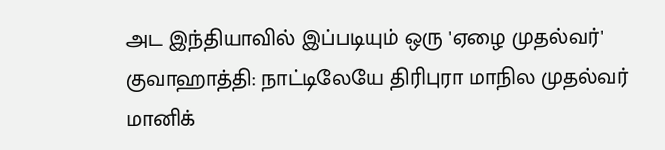அட இந்தியாவில் இப்படியும் ஒரு 'ஏழை முதல்வர்'
குவாஹாத்தி: நாட்டிலேயே திரிபுரா மாநில முதல்வர் மானிக்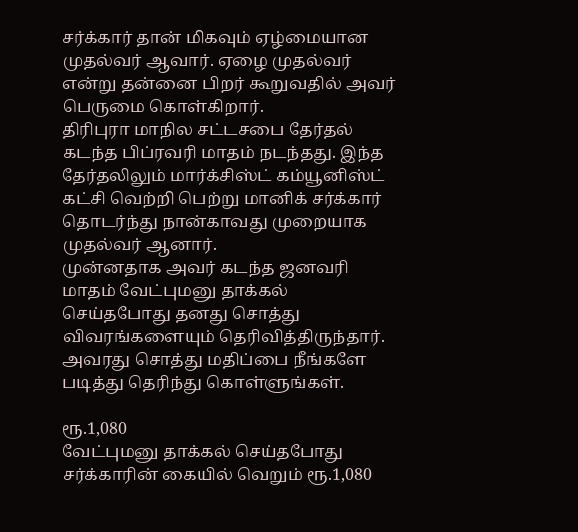சர்க்கார் தான் மிகவும் ஏழ்மையான முதல்வர் ஆவார். ஏழை முதல்வர் என்று தன்னை பிறர் கூறுவதில் அவர் பெருமை கொள்கிறார்.
திரிபுரா மாநில சட்டசபை தேர்தல் கடந்த பிப்ரவரி மாதம் நடந்தது. இந்த தேர்தலிலும் மார்க்சிஸ்ட் கம்யூனிஸ்ட் கட்சி வெற்றி பெற்று மானிக் சர்க்கார் தொடர்ந்து நான்காவது முறையாக முதல்வர் ஆனார்.
முன்னதாக அவர் கடந்த ஜனவரி மாதம் வேட்புமனு தாக்கல் செய்தபோது தனது சொத்து விவரங்களையும் தெரிவித்திருந்தார். அவரது சொத்து மதிப்பை நீங்களே படித்து தெரிந்து கொள்ளுங்கள்.

ரூ.1,080
வேட்புமனு தாக்கல் செய்தபோது சர்க்காரின் கையில் வெறும் ரூ.1,080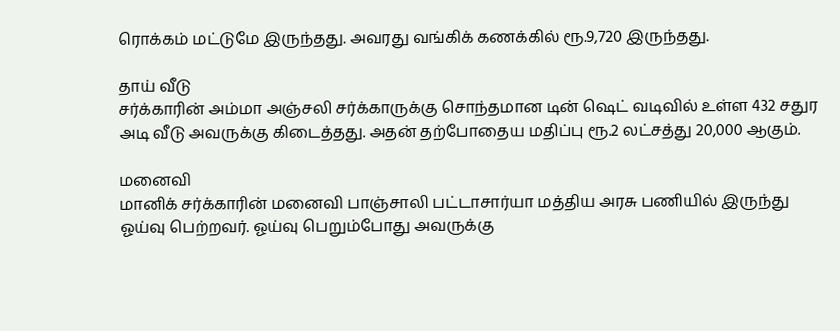ரொக்கம் மட்டுமே இருந்தது. அவரது வங்கிக் கணக்கில் ரூ.9,720 இருந்தது.

தாய் வீடு
சர்க்காரின் அம்மா அஞ்சலி சர்க்காருக்கு சொந்தமான டின் ஷெட் வடிவில் உள்ள 432 சதுர அடி வீடு அவருக்கு கிடைத்தது. அதன் தற்போதைய மதிப்பு ரூ.2 லட்சத்து 20,000 ஆகும்.

மனைவி
மானிக் சர்க்காரின் மனைவி பாஞ்சாலி பட்டாசார்யா மத்திய அரசு பணியில் இருந்து ஓய்வு பெற்றவர். ஓய்வு பெறும்போது அவருக்கு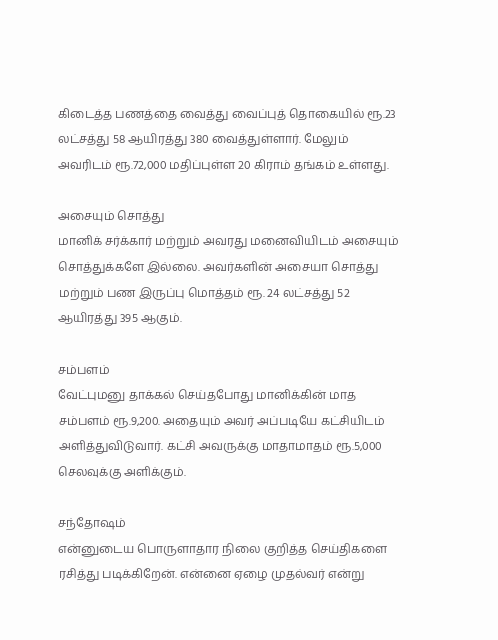கிடைத்த பணத்தை வைத்து வைப்புத் தொகையில் ரூ.23 லட்சத்து 58 ஆயிரத்து 380 வைத்துள்ளார். மேலும் அவரிடம் ரூ.72,000 மதிப்புள்ள 20 கிராம் தங்கம் உள்ளது.

அசையும் சொத்து
மானிக் சர்க்கார் மற்றும் அவரது மனைவியிடம் அசையும் சொத்துக்களே இல்லை. அவர்களின் அசையா சொத்து மற்றும் பண இருப்பு மொத்தம் ரூ. 24 லட்சத்து 52 ஆயிரத்து 395 ஆகும்.

சம்பளம்
வேட்புமனு தாக்கல் செய்தபோது மானிக்கின் மாத சம்பளம் ரூ.9,200. அதையும் அவர் அப்படியே கட்சியிடம் அளித்துவிடுவார். கட்சி அவருக்கு மாதாமாதம் ரூ.5,000 செலவுக்கு அளிக்கும்.

சந்தோஷம்
என்னுடைய பொருளாதார நிலை குறித்த செய்திகளை ரசித்து படிக்கிறேன். என்னை ஏழை முதல்வர் என்று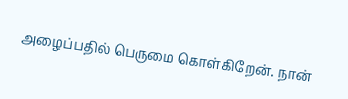அழைப்பதில் பெருமை கொள்கிறேன். நான்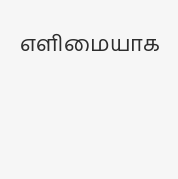எளிமையாக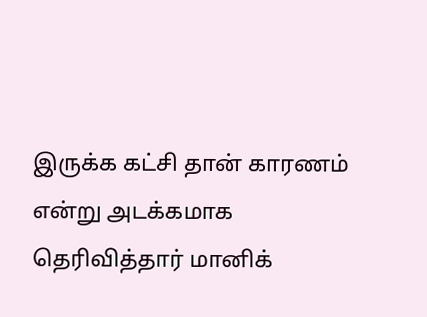இருக்க கட்சி தான் காரணம் என்று அடக்கமாக தெரிவித்தார் மானிக்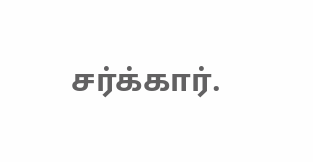சர்க்கார்.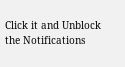Click it and Unblock the Notifications